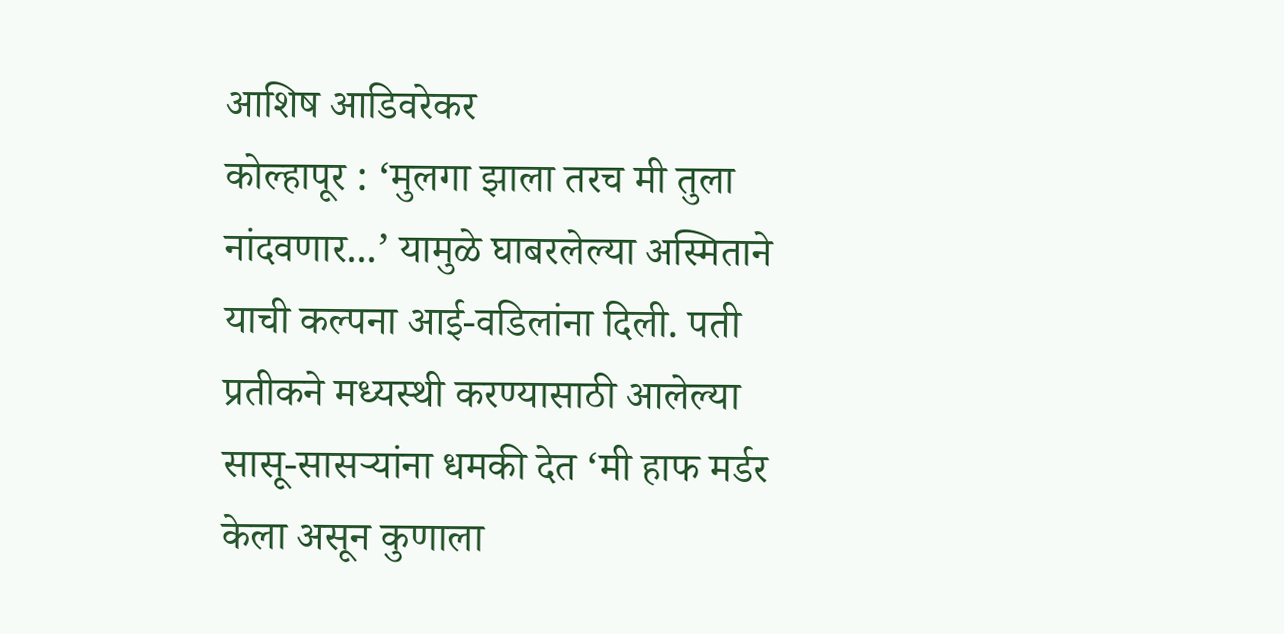आशिष आडिवरेकर
कोल्हापूर : ‘मुलगा झाला तरच मी तुला नांदवणार...’ यामुळे घाबरलेल्या अस्मिताने याची कल्पना आई-वडिलांना दिली. पती प्रतीकने मध्यस्थी करण्यासाठी आलेल्या सासू-सासऱ्यांना धमकी देत ‘मी हाफ मर्डर केला असून कुणाला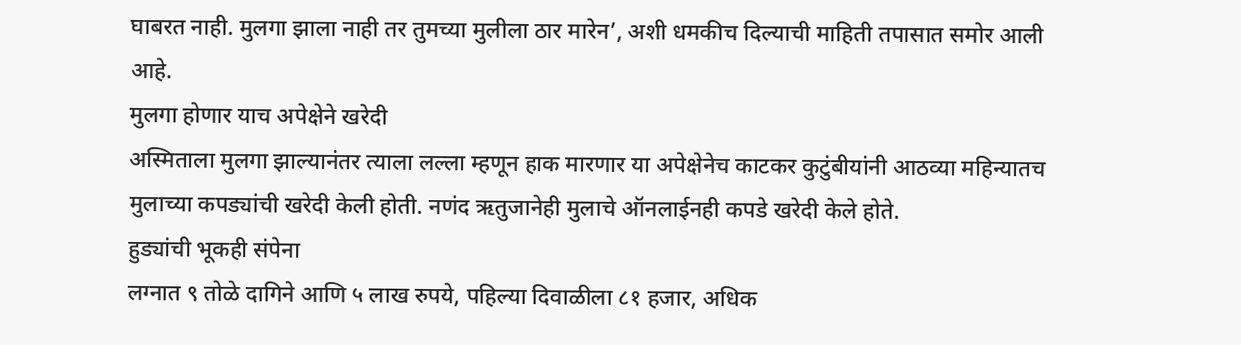घाबरत नाही. मुलगा झाला नाही तर तुमच्या मुलीला ठार मारेन’, अशी धमकीच दिल्याची माहिती तपासात समोर आली आहे.
मुलगा होणार याच अपेक्षेने खरेदी
अस्मिताला मुलगा झाल्यानंतर त्याला लल्ला म्हणून हाक मारणार या अपेक्षेनेच काटकर कुटुंबीयांनी आठव्या महिन्यातच मुलाच्या कपड्यांची खरेदी केली होती. नणंद ऋतुजानेही मुलाचे ऑनलाईनही कपडे खरेदी केले होते.
हुड्यांची भूकही संपेना
लग्नात ९ तोळे दागिने आणि ५ लाख रुपये, पहिल्या दिवाळीला ८१ हजार, अधिक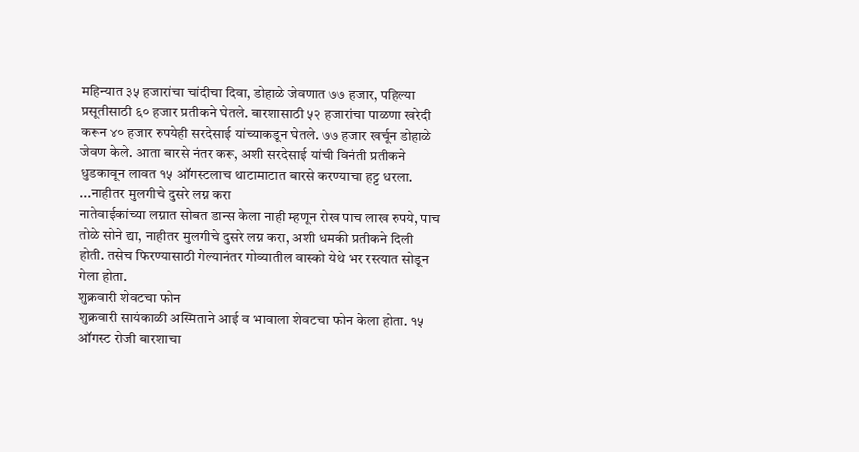महिन्यात ३५ हजारांचा चांदीचा दिवा, डोहाळे जेवणात ७७ हजार, पहिल्या प्रसूतीसाठी ६० हजार प्रतीकने घेतले. बारशासाठी ५२ हजारांचा पाळणा खरेदी करून ४० हजार रुपयेही सरदेसाई यांच्याकडून घेतले. ७७ हजार खर्चून डोहाळे जेवण केले. आता बारसे नंतर करू, अशी सरदेसाई यांची विनंती प्रतीकने धुडकावून लावत १५ ऑगस्टलाच थाटामाटात बारसे करण्याचा हट्ट धरला.
...नाहीतर मुलगीचे दुसरे लग्न करा
नातेवाईकांच्या लग्नात सोबत डान्स केला नाही म्हणून रोख पाच लाख रुपये, पाच तोळे सोने द्या, नाहीतर मुलगीचे दुसरे लग्न करा, अशी धमकी प्रतीकने दिली होती. तसेच फिरण्यासाठी गेल्यानंतर गोव्यातील वास्को येथे भर रस्त्यात सोडून गेला होता.
शुक्रवारी शेवटचा फोन
शुक्रवारी सायंकाळी अस्मिताने आई व भावाला शेवटचा फोन केला होता. १५ ऑगस्ट रोजी बारशाचा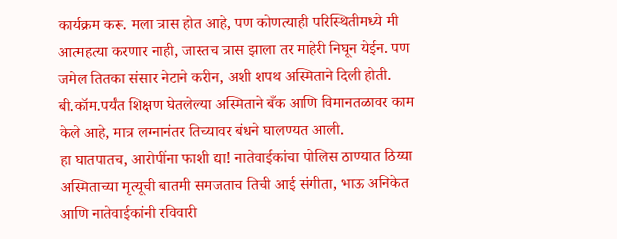कार्यक्रम करू. मला त्रास होत आहे, पण कोणत्याही परिस्थितीमध्ये मी आत्महत्या करणार नाही, जास्तच त्रास झाला तर माहेरी निघून येईन. पण जमेल तितका संसार नेटाने करीन, अशी शपथ अस्मिताने दिली होती. बी.कॉम.पर्यंत शिक्षण घेतलेल्या अस्मिताने बँक आणि विमानतळावर काम केले आहे, मात्र लग्नानंतर तिच्यावर बंधने घालण्यत आली.
हा घातपातच, आरोपींना फाशी द्या! नातेवाईकांचा पोलिस ठाण्यात ठिय्या
अस्मिताच्या मृत्यूची बातमी समजताच तिची आई संगीता, भाऊ अनिकेत आणि नातेवाईकांनी रविवारी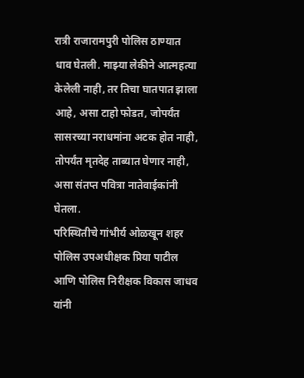रात्री राजारामपुरी पोलिस ठाण्यात धाव घेतली. माझ्या लेकीने आत्महत्या केलेली नाही, तर तिचा घातपात झाला आहे, असा टाहो फोडत, जोपर्यंत सासरच्या नराधमांना अटक होत नाही, तोपर्यंत मृतदेह ताब्यात घेणार नाही, असा संतप्त पवित्रा नातेवाईकांनी घेतला.
परिस्थितीचे गांभीर्य ओळखून शहर पोलिस उपअधीक्षक प्रिया पाटील आणि पोलिस निरीक्षक विकास जाधव यांनी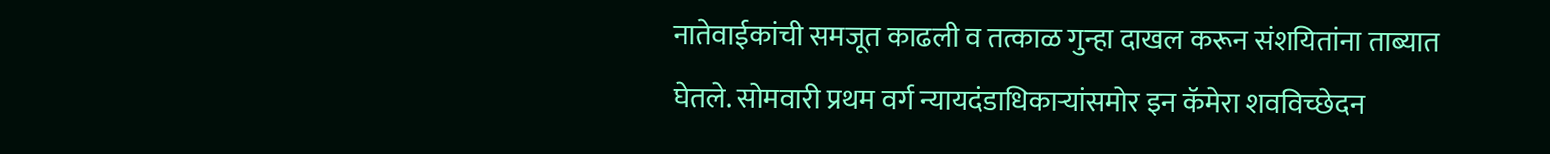नातेवाईकांची समजूत काढली व तत्काळ गुन्हा दाखल करून संशयितांना ताब्यात घेतले. सोमवारी प्रथम वर्ग न्यायदंडाधिकाऱ्यांसमोर इन कॅमेरा शवविच्छेदन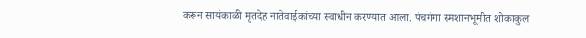करून सायंकाळी मृतदेह नातेवाईकांच्या स्वाधीन करण्यात आला. पंचगंगा स्मशानभूमीत शोकाकुल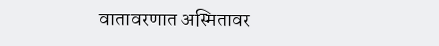वातावरणात अस्मितावर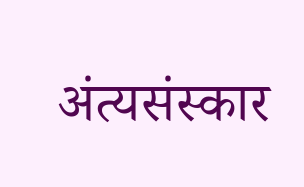अंत्यसंस्कार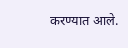करण्यात आले.